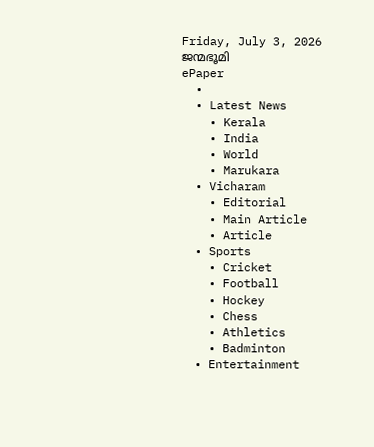Friday, July 3, 2026
ജന്മഭൂമി
ePaper
  •
  • Latest News
    • Kerala
    • India
    • World
    • Marukara
  • Vicharam
    • Editorial
    • Main Article
    • Article
  • Sports
    • Cricket
    • Football
    • Hockey
    • Chess
    • Athletics
    • Badminton
  • Entertainment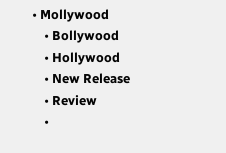• Mollywood
    • Bollywood
    • Hollywood
    • New Release
    • Review
    •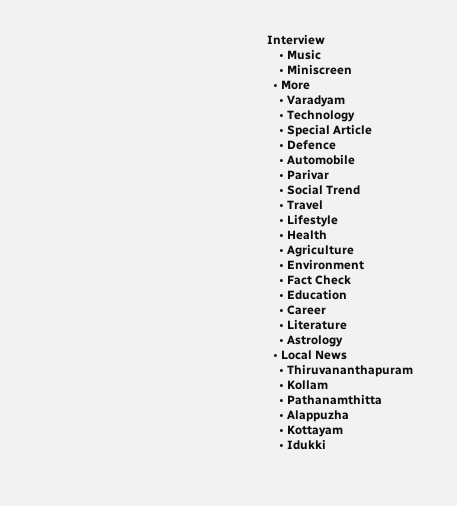Interview
    • Music
    • Miniscreen
  • More
    • Varadyam
    • Technology
    • Special Article
    • Defence
    • Automobile
    • Parivar
    • Social Trend
    • Travel
    • Lifestyle
    • Health
    • Agriculture
    • Environment
    • Fact Check
    • Education
    • Career
    • Literature
    • Astrology
  • Local News
    • Thiruvananthapuram
    • Kollam
    • Pathanamthitta
    • Alappuzha
    • Kottayam
    • Idukki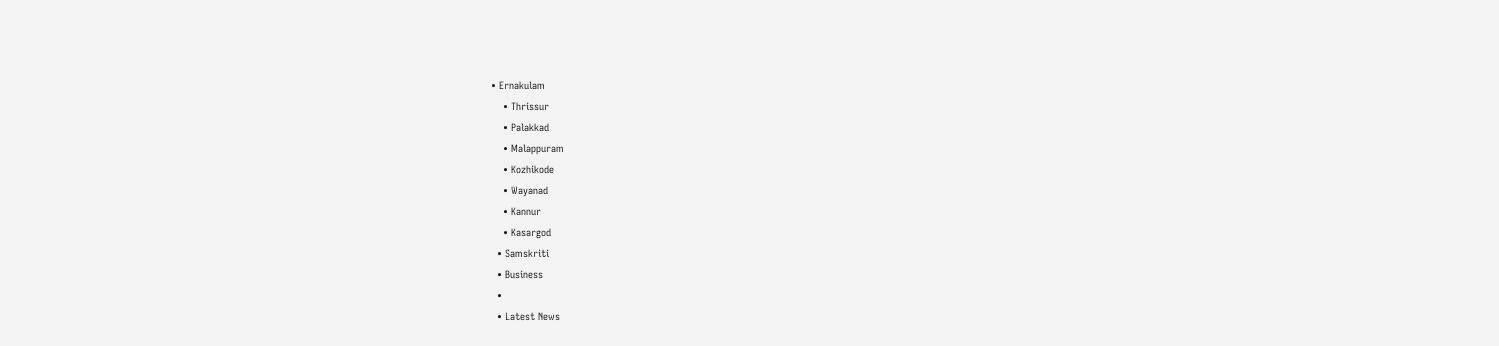• Ernakulam
    • Thrissur
    • Palakkad
    • Malappuram
    • Kozhikode
    • Wayanad
    • Kannur
    • Kasargod
  • Samskriti
  • Business
  •
  • Latest News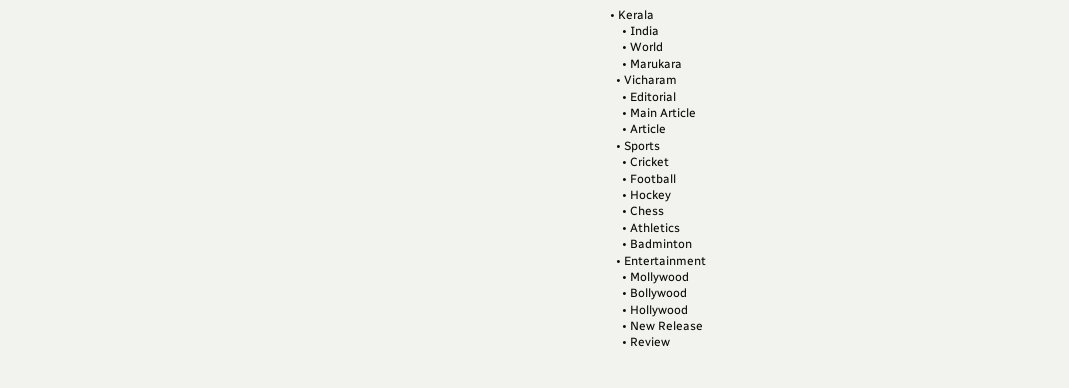• Kerala
    • India
    • World
    • Marukara
  • Vicharam
    • Editorial
    • Main Article
    • Article
  • Sports
    • Cricket
    • Football
    • Hockey
    • Chess
    • Athletics
    • Badminton
  • Entertainment
    • Mollywood
    • Bollywood
    • Hollywood
    • New Release
    • Review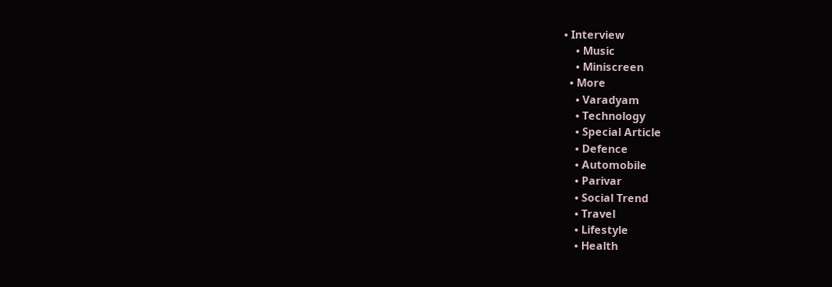• Interview
    • Music
    • Miniscreen
  • More
    • Varadyam
    • Technology
    • Special Article
    • Defence
    • Automobile
    • Parivar
    • Social Trend
    • Travel
    • Lifestyle
    • Health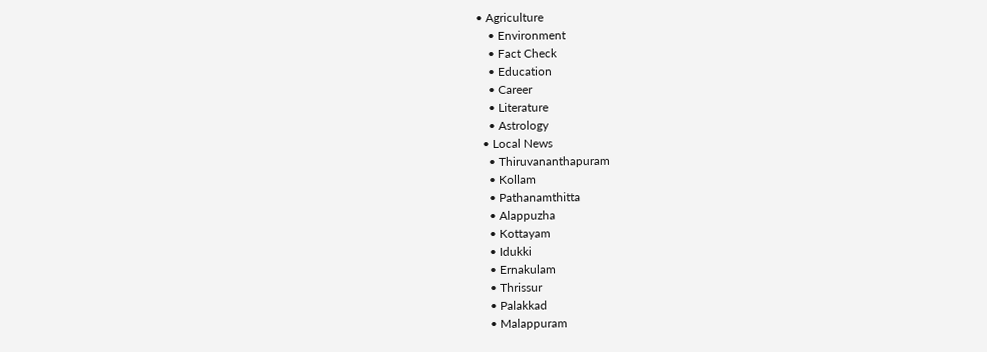• Agriculture
    • Environment
    • Fact Check
    • Education
    • Career
    • Literature
    • Astrology
  • Local News
    • Thiruvananthapuram
    • Kollam
    • Pathanamthitta
    • Alappuzha
    • Kottayam
    • Idukki
    • Ernakulam
    • Thrissur
    • Palakkad
    • Malappuram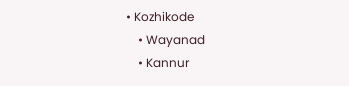• Kozhikode
    • Wayanad
    • Kannur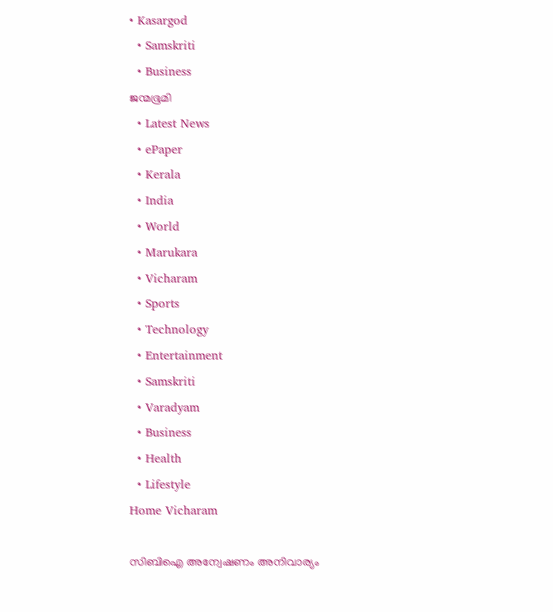• Kasargod
  • Samskriti
  • Business
ജന്മഭൂമി
  • Latest News
  • ePaper
  • Kerala
  • India
  • World
  • Marukara
  • Vicharam
  • Sports
  • Technology
  • Entertainment
  • Samskriti
  • Varadyam
  • Business
  • Health
  • Lifestyle
Home Vicharam

സിബിഐ അന്വേഷണം അനിവാര്യം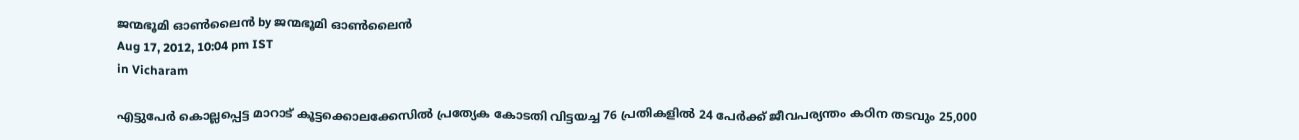ജന്മഭൂമി ഓണ്‍ലൈന്‍ by ജന്മഭൂമി ഓണ്‍ലൈന്‍
Aug 17, 2012, 10:04 pm IST
in Vicharam

എട്ടുപേര്‍ കൊല്ലപ്പെട്ട മാറാട്‌ കൂട്ടക്കൊലക്കേസില്‍ പ്രത്യേക കോടതി വിട്ടയച്ച 76 പ്രതികളില്‍ 24 പേര്‍ക്ക്‌ ജീവപര്യന്തം കഠിന തടവും 25,000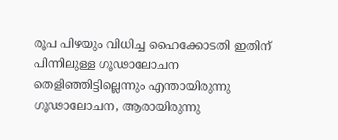രൂപ പിഴയും വിധിച്ച ഹൈക്കോടതി ഇതിന്‌ പിന്നിലുള്ള ഗൂഢാലോചന തെളിഞ്ഞിട്ടില്ലെന്നും എന്തായിരുന്നു ഗൂഢാലോചന, ആരായിരുന്നു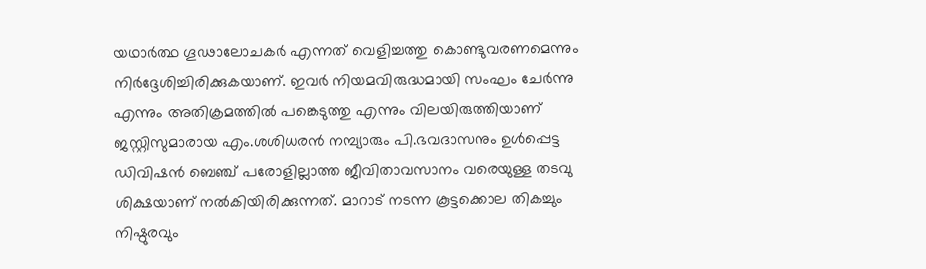യഥാര്‍ത്ഥ ഗൂഢാലോചകര്‍ എന്നത്‌ വെളിച്ചത്തു കൊണ്ടുവരണമെന്നും നിര്‍ദ്ദേശിച്ചിരിക്കുകയാണ്‌. ഇവര്‍ നിയമവിരുദ്ധമായി സംഘം ചേര്‍ന്നു എന്നും അതിക്രമത്തില്‍ പങ്കെടുത്തു എന്നും വിലയിരുത്തിയാണ്‌ ജസ്റ്റിസുമാരായ എം.ശശിധരന്‍ നമ്പ്യാരും പി.ഭവദാസനും ഉള്‍പ്പെട്ട ഡിവിഷന്‍ ബെഞ്ച്‌ പരോളില്ലാത്ത ജീവിതാവസാനം വരെയുള്ള തടവു ശിക്ഷയാണ്‌ നല്‍കിയിരിക്കുന്നത്‌. മാറാട്‌ നടന്ന കൂട്ടക്കൊല തികച്ചും നിഷ്ഠുരവും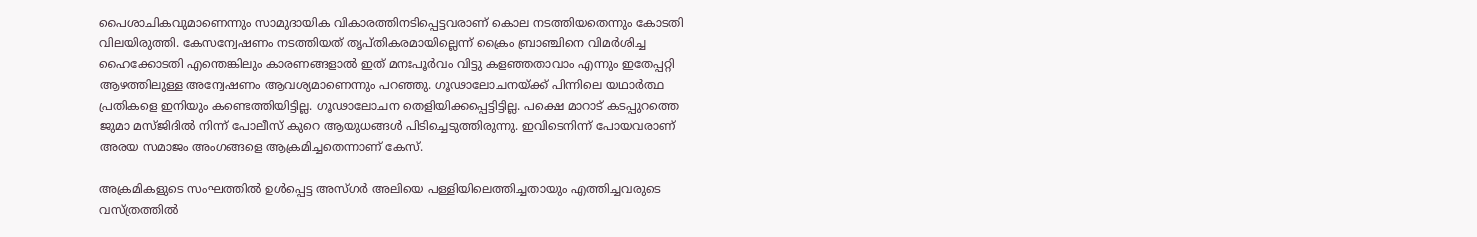പൈശാചികവുമാണെന്നും സാമുദായിക വികാരത്തിനടിപ്പെട്ടവരാണ്‌ കൊല നടത്തിയതെന്നും കോടതി വിലയിരുത്തി. കേസന്വേഷണം നടത്തിയത്‌ തൃപ്തികരമായില്ലെന്ന്‌ ക്രൈം ബ്രാഞ്ചിനെ വിമര്‍ശിച്ച ഹൈക്കോടതി എന്തെങ്കിലും കാരണങ്ങളാല്‍ ഇത്‌ മനഃപൂര്‍വം വിട്ടു കളഞ്ഞതാവാം എന്നും ഇതേപ്പറ്റി ആഴത്തിലുള്ള അന്വേഷണം ആവശ്യമാണെന്നും പറഞ്ഞു. ഗൂഢാലോചനയ്‌ക്ക്‌ പിന്നിലെ യഥാര്‍ത്ഥ പ്രതികളെ ഇനിയും കണ്ടെത്തിയിട്ടില്ല. ഗൂഢാലോചന തെളിയിക്കപ്പെട്ടിട്ടില്ല. പക്ഷെ മാറാട്‌ കടപ്പുറത്തെ ജുമാ മസ്ജിദില്‍ നിന്ന്‌ പോലീസ്‌ കുറെ ആയുധങ്ങള്‍ പിടിച്ചെടുത്തിരുന്നു. ഇവിടെനിന്ന്‌ പോയവരാണ്‌ അരയ സമാജം അംഗങ്ങളെ ആക്രമിച്ചതെന്നാണ്‌ കേസ്‌.

അക്രമികളുടെ സംഘത്തില്‍ ഉള്‍പ്പെട്ട അസ്ഗര്‍ അലിയെ പള്ളിയിലെത്തിച്ചതായും എത്തിച്ചവരുടെ വസ്ത്രത്തില്‍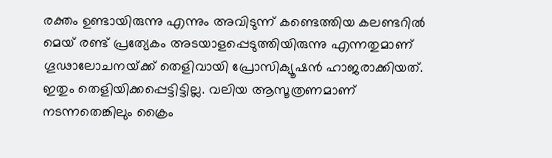രക്തം ഉണ്ടായിരുന്നു എന്നും അവിടുന്ന്‌ കണ്ടെത്തിയ കലണ്ടറില്‍ മെയ്‌ രണ്ട്‌ പ്രത്യേകം അടയാളപ്പെടുത്തിയിരുന്നു എന്നതുമാണ്‌ ഗൂഢാലോചനയ്‌ക്ക്‌ തെളിവായി പ്രോസിക്യൂഷന്‍ ഹാജരാക്കിയത്‌. ഇതും തെളിയിക്കപ്പെട്ടിട്ടില്ല. വലിയ ആസൂത്രണമാണ്‌ നടന്നതെങ്കിലും ക്രൈം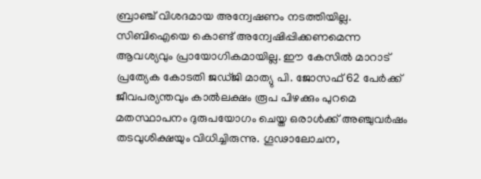ബ്രാഞ്ച്‌ വിശദമായ അന്വേഷണം നടത്തിയില്ല. സിബിഐയെ കൊണ്ട്‌ അന്വേഷിപ്പിക്കണമെന്ന ആവശ്യവും പ്രായോഗികമായില്ല. ഈ കേസില്‍ മാറാട്‌ പ്രത്യേക കോടതി ജഡ്ജി മാത്യു പി. ജോസഫ്‌ 62 പേര്‍ക്ക്‌ ജീവപര്യന്തവും കാല്‍ലക്ഷം രൂപ പിഴക്കും പുറമെ മതസ്ഥാപനം ദുരുപയോഗം ചെയ്ത ഒരാള്‍ക്ക്‌ അഞ്ചുവര്‍ഷം തടവുശിക്ഷയും വിധിച്ചിരുന്നു. ഗൂഢാലോചന,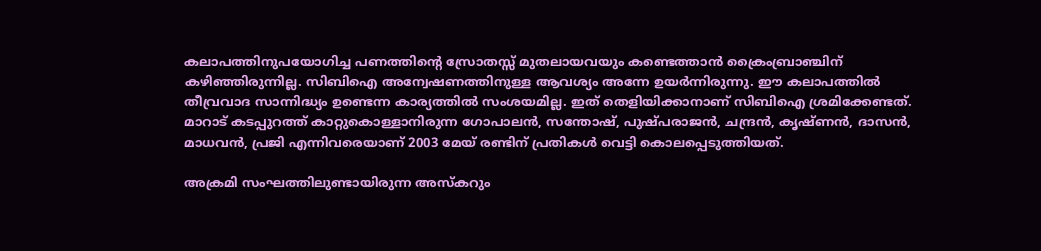കലാപത്തിനുപയോഗിച്ച പണത്തിന്റെ സ്രോതസ്സ്‌ മുതലായവയും കണ്ടെത്താന്‍ ക്രൈംബ്രാഞ്ചിന്‌ കഴിഞ്ഞിരുന്നില്ല. സിബിഐ അന്വേഷണത്തിനുള്ള ആവശ്യം അന്നേ ഉയര്‍ന്നിരുന്നു. ഈ കലാപത്തില്‍ തീവ്രവാദ സാന്നിദ്ധ്യം ഉണ്ടെന്ന കാര്യത്തില്‍ സംശയമില്ല. ഇത്‌ തെളിയിക്കാനാണ്‌ സിബിഐ ശ്രമിക്കേണ്ടത്‌. മാറാട്‌ കടപ്പുറത്ത്‌ കാറ്റുകൊള്ളാനിരുന്ന ഗോപാലന്‍, സന്തോഷ്‌, പുഷ്പരാജന്‍, ചന്ദ്രന്‍, കൃഷ്ണന്‍, ദാസന്‍, മാധവന്‍, പ്രജി എന്നിവരെയാണ്‌ 2003 മേയ്‌ രണ്ടിന്‌ പ്രതികള്‍ വെട്ടി കൊലപ്പെടുത്തിയത്‌.

അക്രമി സംഘത്തിലുണ്ടായിരുന്ന അസ്കറും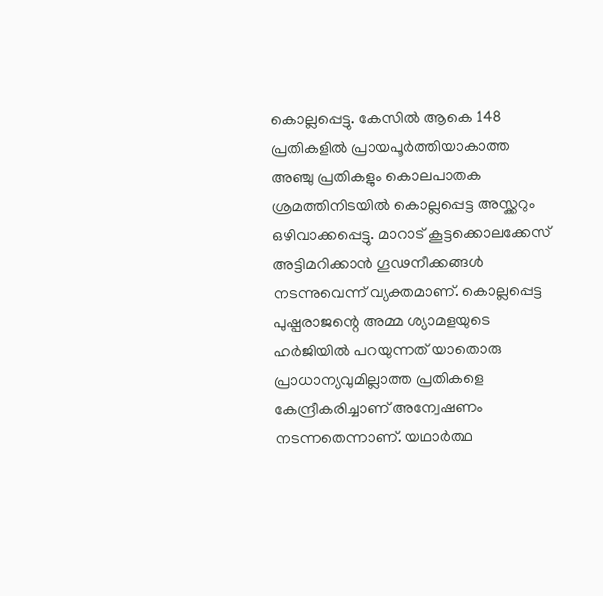കൊല്ലപ്പെട്ടു. കേസില്‍ ആകെ 148 പ്രതികളില്‍ പ്രായപൂര്‍ത്തിയാകാത്ത അഞ്ചു പ്രതികളും കൊലപാതക ശ്രമത്തിനിടയില്‍ കൊല്ലപ്പെട്ട അസ്ക്കറും ഒഴിവാക്കപ്പെട്ടു. മാറാട്‌ കൂട്ടക്കൊലക്കേസ്‌ അട്ടിമറിക്കാന്‍ ഗൂഢനീക്കങ്ങള്‍ നടന്നുവെന്ന്‌ വ്യക്തമാണ്‌. കൊല്ലപ്പെട്ട പുഷ്പരാജന്റെ അമ്മ ശ്യാമളയുടെ ഹര്‍ജിയില്‍ പറയുന്നത്‌ യാതൊരു പ്രാധാന്യവുമില്ലാത്ത പ്രതികളെ കേന്ദ്രീകരിച്ചാണ്‌ അന്വേഷണം നടന്നതെന്നാണ്‌. യഥാര്‍ത്ഥ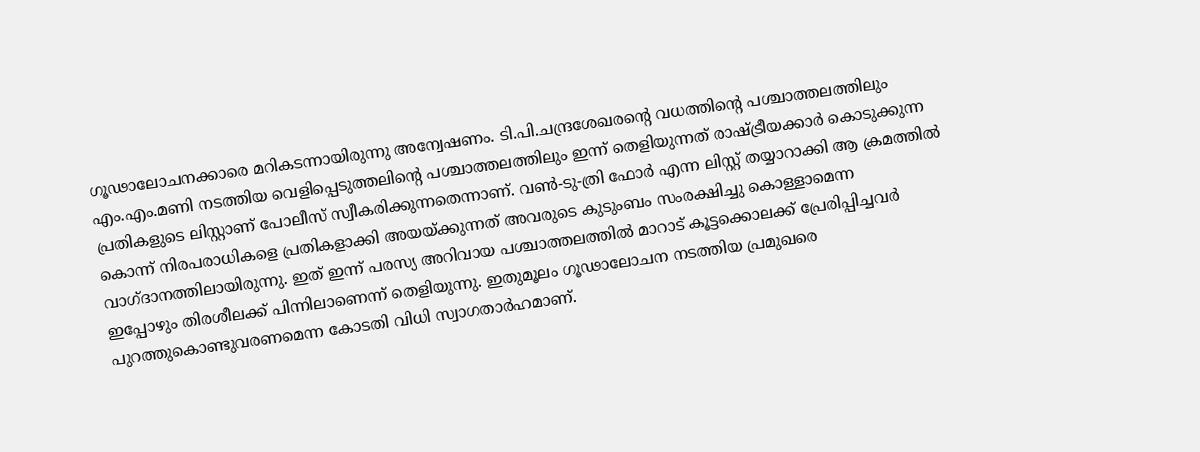ഗൂഢാലോചനക്കാരെ മറികടന്നായിരുന്നു അന്വേഷണം. ടി.പി.ചന്ദ്രശേഖരന്റെ വധത്തിന്റെ പശ്ചാത്തലത്തിലും എം.എം.മണി നടത്തിയ വെളിപ്പെടുത്തലിന്റെ പശ്ചാത്തലത്തിലും ഇന്ന്‌ തെളിയുന്നത്‌ രാഷ്‌ട്രീയക്കാര്‍ കൊടുക്കുന്ന പ്രതികളുടെ ലിസ്റ്റാണ്‌ പോലീസ്‌ സ്വീകരിക്കുന്നതെന്നാണ്‌. വണ്‍-ടു-ത്രി ഫോര്‍ എന്ന ലിസ്റ്റ്‌ തയ്യാറാക്കി ആ ക്രമത്തില്‍ കൊന്ന്‌ നിരപരാധികളെ പ്രതികളാക്കി അയയ്‌ക്കുന്നത്‌ അവരുടെ കുടുംബം സംരക്ഷിച്ചു കൊള്ളാമെന്ന വാഗ്ദാനത്തിലായിരുന്നു. ഇത്‌ ഇന്ന്‌ പരസ്യ അറിവായ പശ്ചാത്തലത്തില്‍ മാറാട്‌ കൂട്ടക്കൊലക്ക്‌ പ്രേരിപ്പിച്ചവര്‍ ഇപ്പോഴും തിരശീലക്ക്‌ പിന്നിലാണെന്ന്‌ തെളിയുന്നു. ഇതുമൂലം ഗൂഢാലോചന നടത്തിയ പ്രമുഖരെ പുറത്തുകൊണ്ടുവരണമെന്ന കോടതി വിധി സ്വാഗതാര്‍ഹമാണ്‌.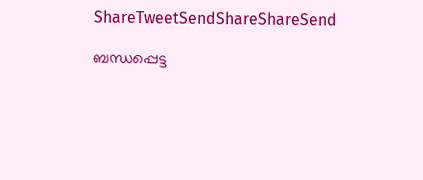ShareTweetSendShareShareSend

ബന്ധപ്പെട്ട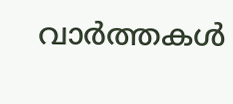വാര്‍ത്തകള്‍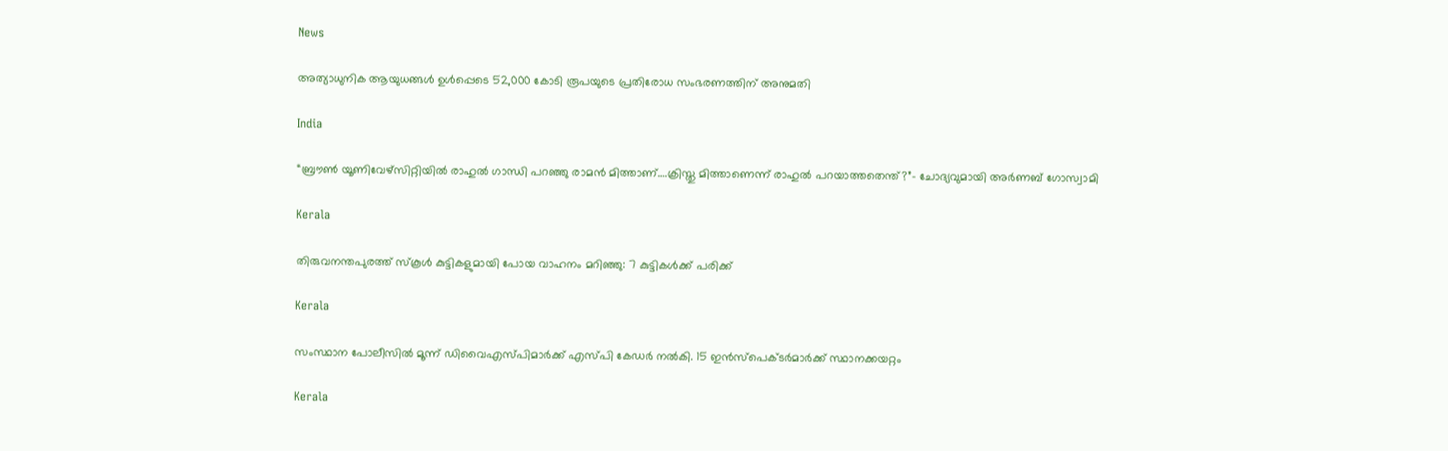News

അത്യാധുനിക ആയുധങ്ങൾ ഉൾപ്പെടെ 52,000 കോടി രൂപയുടെ പ്രതിരോധ സംഭരണത്തിന് അനുമതി

India

“ബ്രൗണ്‍ യൂണിവേഴ്സിറ്റിയില്‍ രാഹുല്‍ ഗാന്ധി പറഞ്ഞു രാമന്‍ മിത്താണ്….ക്രിസ്തു മിത്താണെന്ന് രാഹുല്‍ പറയാത്തതെന്ത്?”- ചോദ്യവുമായി അര്‍ണബ് ഗോസ്വാമി

Kerala

തിരുവനന്തപുരത്ത് സ്‌കൂള്‍ കുട്ടികളുമായി പോയ വാഹനം മറിഞ്ഞു: 7 കുട്ടികള്‍ക്ക് പരിക്ക്

Kerala

സംസ്ഥാന പോലീസില്‍ മൂന്ന് ഡിവൈഎസ്പിമാര്‍ക്ക് എസ്പി കേഡര്‍ നല്‍കി. 15 ഇന്‍സ്പെക്ടര്‍മാര്‍ക്ക് സ്ഥാനക്കയറ്റം

Kerala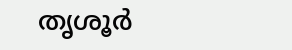തൃശൂര്‍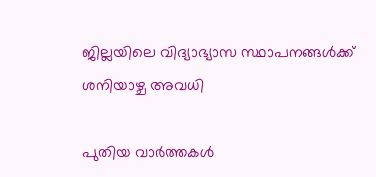ജില്ലയിലെ വിദ്യാഭ്യാസ സ്ഥാപനങ്ങള്‍ക്ക് ശനിയാഴ്ച അവധി

പുതിയ വാര്‍ത്തകള്‍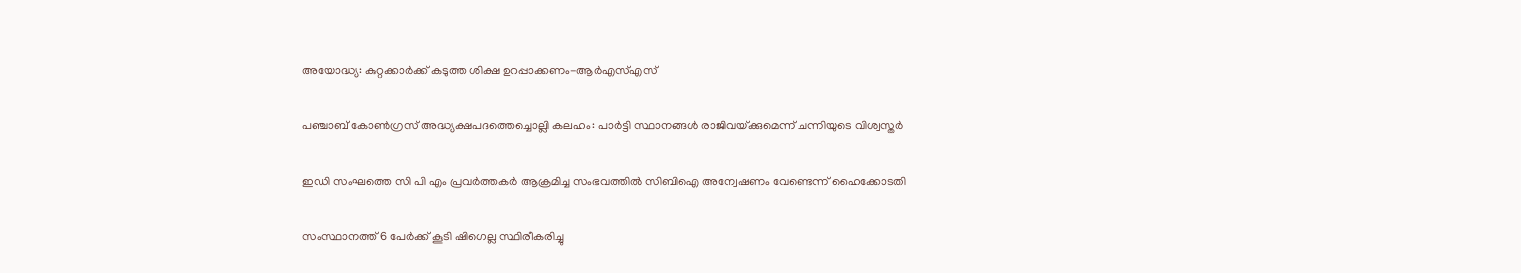അയോദ്ധ്യ: കുറ്റക്കാര്‍ക്ക് കടുത്ത ശിക്ഷ ഉറപ്പാക്കണം-ആര്‍എസ്എസ്

പഞ്ചാബ് കോണ്‍ഗ്രസ് അദ്ധ്യക്ഷപദത്തെച്ചൊല്ലി കലഹം: പാര്‍ട്ടി സ്ഥാനങ്ങള്‍ രാജിവയ്‌ക്കുമെന്ന് ചന്നിയുടെ വിശ്വസ്തര്‍

ഇഡി സംഘത്തെ സി പി എം പ്രവര്‍ത്തകര്‍ ആക്രമിച്ച സംഭവത്തില്‍ സിബിഐ അന്വേഷണം വേണ്ടെന്ന് ഹൈക്കോടതി

സംസ്ഥാനത്ത് 6 പേര്‍ക്ക് കൂടി ഷിഗെല്ല സ്ഥിരീകരിച്ചു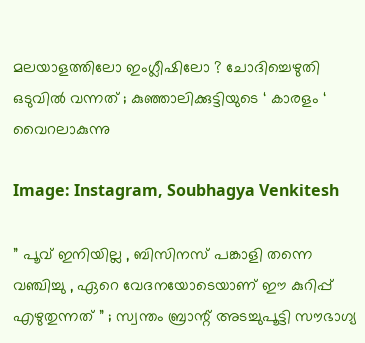മലയാളത്തിലോ ഇംഗ്ലീഷിലോ ? ചോദിച്ചെഴുതി ഒടുവിൽ വന്നത് ; കുഞ്ഞാലിക്കുട്ടിയുടെ ‘ കാരളം ‘ വൈറലാകുന്നു

Image: Instagram, Soubhagya Venkitesh

” പൂവ് ഇനിയില്ല , ബിസിനസ് പങ്കാളി തന്നെ വഞ്ചിച്ചു , ഏറെ വേദനയോടെയാണ് ഈ കുറിപ്പ് എഴുതുന്നത് ” ; സ്വന്തം ബ്രാന്റ് അടച്ചുപൂട്ടി സൗഭാഗ്യ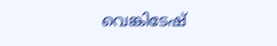വെങ്കിടേഷ്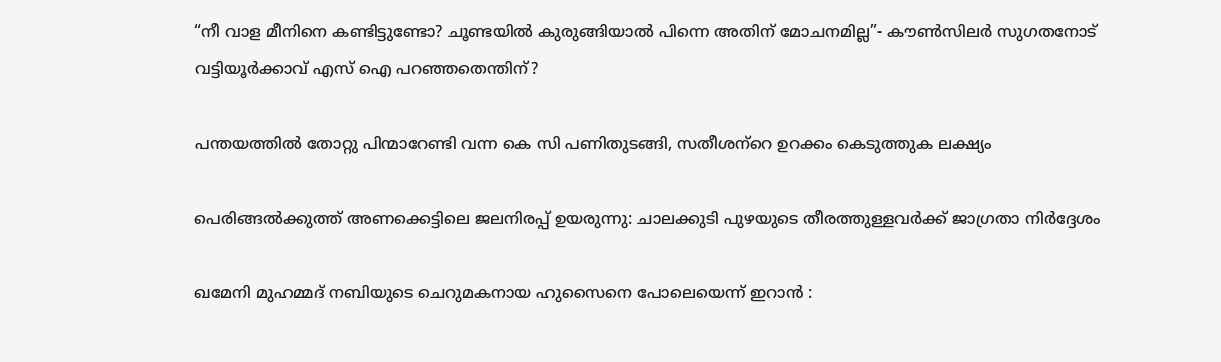“നീ വാള മീനിനെ കണ്ടിട്ടുണ്ടോ? ചൂണ്ടയില്‍ കുരുങ്ങിയാല്‍ പിന്നെ അതിന് മോചനമില്ല”- കൗണ്‍സിലര്‍ സുഗതനോട് വട്ടിയൂര്‍ക്കാവ് എസ് ഐ പറഞ്ഞതെന്തിന്?

പന്തയത്തില്‍ തോറ്റു പിന്മാറേണ്ടി വന്ന കെ സി പണിതുടങ്ങി, സതീശന്‌റെ ഉറക്കം കെടുത്തുക ലക്ഷ്യം

പെരിങ്ങല്‍ക്കുത്ത് അണക്കെട്ടിലെ ജലനിരപ്പ് ഉയരുന്നു: ചാലക്കുടി പുഴയുടെ തീരത്തുള്ളവര്‍ക്ക് ജാഗ്രതാ നിര്‍ദ്ദേശം

ഖമേനി മുഹമ്മദ് നബിയുടെ ചെറുമകനായ ഹുസൈനെ പോലെയെന്ന് ഇറാൻ :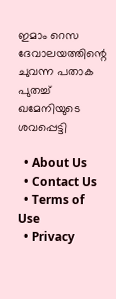ഇമാം റെസ ദേവാലയത്തിന്റെ ചുവന്ന പതാക പുതച്ച് ഖമേനിയുടെ ശവപ്പെട്ടി

  • About Us
  • Contact Us
  • Terms of Use
  • Privacy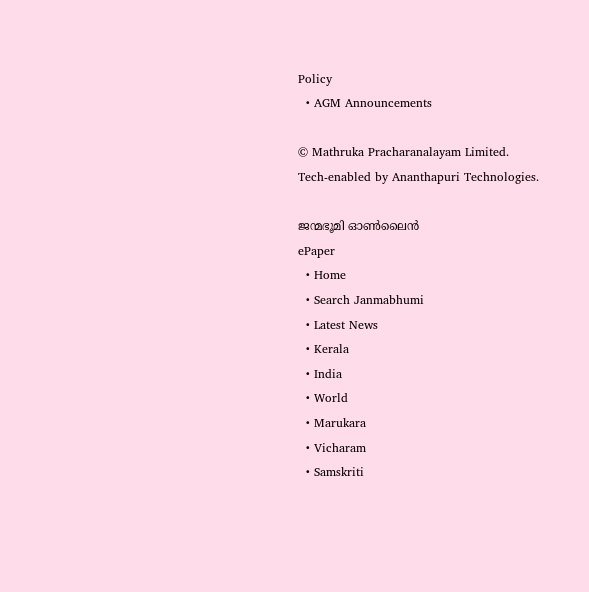Policy
  • AGM Announcements

© Mathruka Pracharanalayam Limited.
Tech-enabled by Ananthapuri Technologies.

ജന്മഭൂമി ഓണ്‍ലൈന്‍
ePaper
  • Home
  • Search Janmabhumi
  • Latest News
  • Kerala
  • India
  • World
  • Marukara
  • Vicharam
  • Samskriti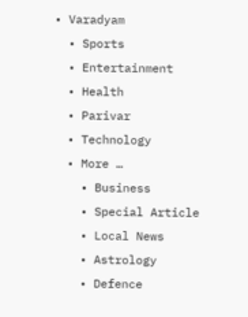• Varadyam
  • Sports
  • Entertainment
  • Health
  • Parivar
  • Technology
  • More …
    • Business
    • Special Article
    • Local News
    • Astrology
    • Defence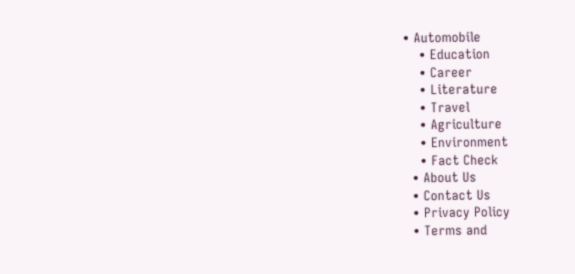• Automobile
    • Education
    • Career
    • Literature
    • Travel
    • Agriculture
    • Environment
    • Fact Check
  • About Us
  • Contact Us
  • Privacy Policy
  • Terms and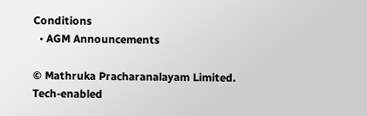Conditions
  • AGM Announcements

© Mathruka Pracharanalayam Limited.
Tech-enabled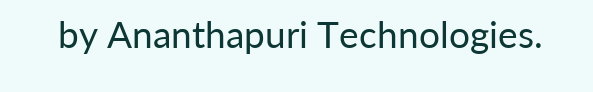by Ananthapuri Technologies.